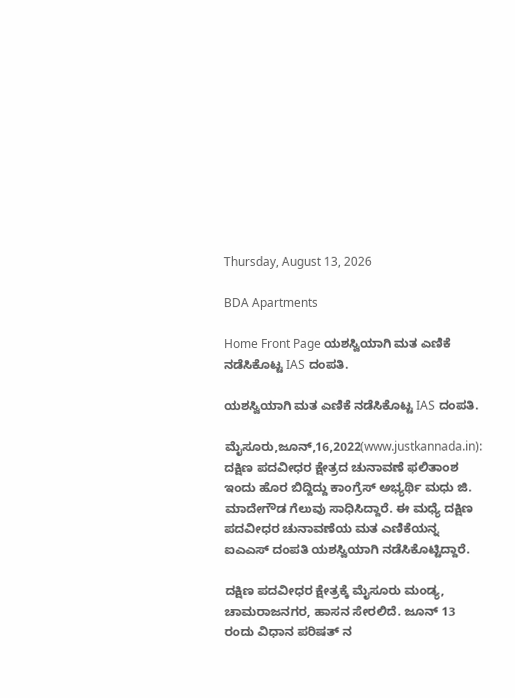Thursday, August 13, 2026

BDA Apartments

Home Front Page ಯಶಸ್ವಿಯಾಗಿ ಮತ ಎಣಿಕೆ ನಡೆಸಿಕೊಟ್ಟ IAS ದಂಪತಿ.

ಯಶಸ್ವಿಯಾಗಿ ಮತ ಎಣಿಕೆ ನಡೆಸಿಕೊಟ್ಟ IAS ದಂಪತಿ.

ಮೈಸೂರು,ಜೂನ್,16,2022(www.justkannada.in): ದಕ್ಷಿಣ ಪದವೀಧರ ಕ್ಷೇತ್ರದ ಚುನಾವಣೆ ಫಲಿತಾಂಶ ಇಂದು ಹೊರ ಬಿದ್ದಿದ್ದು ಕಾಂಗ್ರೆಸ್ ಅಭ್ಯರ್ಥಿ ಮಧು ಜಿ. ಮಾದೇಗೌಡ ಗೆಲುವು ಸಾಧಿಸಿದ್ದಾರೆ. ಈ ಮಧ್ಯೆ ದಕ್ಷಿಣ ಪದವೀಧರ ಚುನಾವಣೆಯ ಮತ ಎಣಿಕೆಯನ್ನ ಐಎಎಸ್ ದಂಪತಿ ಯಶಸ್ವಿಯಾಗಿ ನಡೆಸಿಕೊಟ್ಟಿದ್ದಾರೆ.

ದಕ್ಷಿಣ ಪದವೀಧರ ಕ್ಷೇತ್ರಕ್ಕೆ ಮೈಸೂರು ಮಂಡ್ಯ, ಚಾಮರಾಜನಗರ, ಹಾಸನ ಸೇರಲಿದೆ. ಜೂನ್ 13 ರಂದು ವಿಧಾನ ಪರಿಷತ್ ನ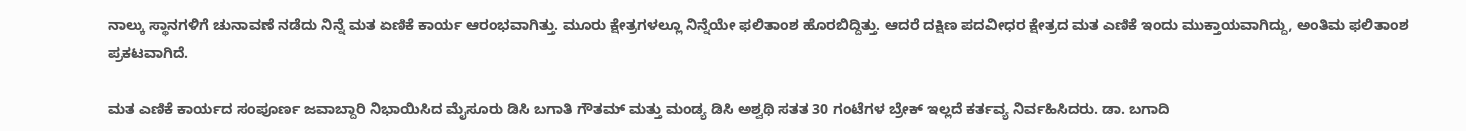ನಾಲ್ಕು ಸ್ಥಾನಗಳಿಗೆ ಚುನಾವಣೆ ನಡೆದು ನಿನ್ನೆ ಮತ ಏಣಿಕೆ ಕಾರ್ಯ ಆರಂಭವಾಗಿತ್ತು. ಮೂರು ಕ್ಷೇತ್ರಗಳಲ್ಲೂ ನಿನ್ನೆಯೇ ಫಲಿತಾಂಶ ಹೊರಬಿದ್ದಿತ್ತು. ಆದರೆ ದಕ್ಷಿಣ ಪದವೀಧರ ಕ್ಷೇತ್ರದ ಮತ ಎಣಿಕೆ ಇಂದು ಮುಕ್ತಾಯವಾಗಿದ್ದು, ಅಂತಿಮ ಫಲಿತಾಂಶ ಪ್ರಕಟವಾಗಿದೆ.

ಮತ ಎಣಿಕೆ ಕಾರ್ಯದ ಸಂಪೂರ್ಣ ಜವಾಬ್ದಾರಿ ನಿಭಾಯಿಸಿದ ಮೈಸೂರು ಡಿಸಿ ಬಗಾತಿ ಗೌತಮ್ ಮತ್ತು ಮಂಡ್ಯ ಡಿಸಿ ಅಶ್ವಥಿ ಸತತ 30 ಗಂಟೆಗಳ ಬ್ರೇಕ್ ಇಲ್ಲದೆ ಕರ್ತವ್ಯ ನಿರ್ವಹಿಸಿದರು. ಡಾ. ಬಗಾದಿ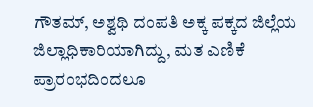ಗೌತಮ್, ಅಶ್ವಥಿ ದಂಪತಿ ಅಕ್ಕ ಪಕ್ಕದ ಜಿಲ್ಲೆಯ ಜಿಲ್ಲಾಧಿಕಾರಿಯಾಗಿದ್ದು, ಮತ ಎಣಿಕೆ ಪ್ರಾರಂಭದಿಂದಲೂ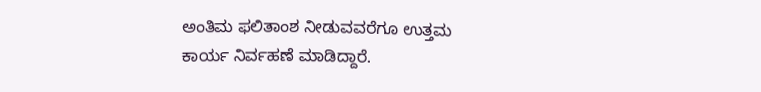ಅಂತಿಮ ಫಲಿತಾಂಶ ನೀಡುವವರೆಗೂ ಉತ್ತಮ ಕಾರ್ಯ ನಿರ್ವಹಣೆ ಮಾಡಿದ್ದಾರೆ.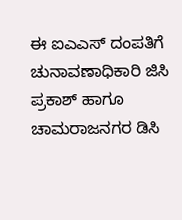ಈ ಐಎಎಸ್ ದಂಪತಿಗೆ ಚುನಾವಣಾಧಿಕಾರಿ ಜಿಸಿ ಪ್ರಕಾಶ್ ಹಾಗೂ  ಚಾಮರಾಜನಗರ ಡಿಸಿ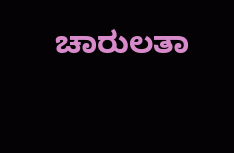ಚಾರುಲತಾ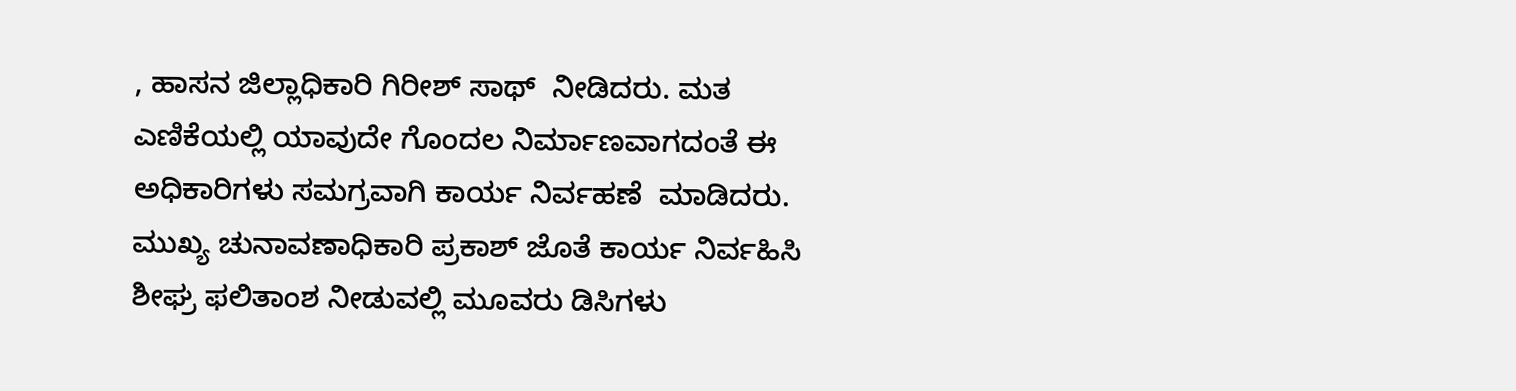, ಹಾಸನ ಜಿಲ್ಲಾಧಿಕಾರಿ ಗಿರೀಶ್ ಸಾಥ್  ನೀಡಿದರು. ಮತ ಎಣಿಕೆಯಲ್ಲಿ ಯಾವುದೇ ಗೊಂದಲ ನಿರ್ಮಾಣವಾಗದಂತೆ ಈ ಅಧಿಕಾರಿಗಳು ಸಮಗ್ರವಾಗಿ ಕಾರ್ಯ ನಿರ್ವಹಣೆ  ಮಾಡಿದರು. ಮುಖ್ಯ ಚುನಾವಣಾಧಿಕಾರಿ ಪ್ರಕಾಶ್ ಜೊತೆ ಕಾರ್ಯ ನಿರ್ವಹಿಸಿ ಶೀಘ್ರ ಫಲಿತಾಂಶ ನೀಡುವಲ್ಲಿ ಮೂವರು ಡಿಸಿಗಳು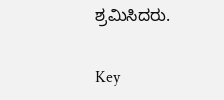ಶ್ರಮಿಸಿದರು.

Key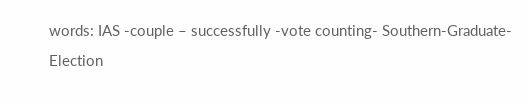words: IAS -couple – successfully -vote counting- Southern-Graduate-Election